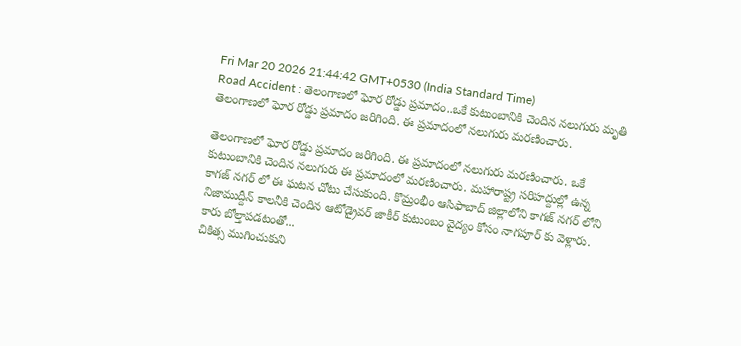Fri Mar 20 2026 21:44:42 GMT+0530 (India Standard Time)
Road Accident : తెలంగాణలో ఘోర రోడ్డు ప్రమాదం..ఒకే కుటుంబానికి చెందిన నలుగురు మృతి
తెలంగాణలో ఘోర రోడ్డు ప్రమాదం జరిగింది. ఈ ప్రమాదంలో నలుగురు మరణించారు.

తెలంగాణలో ఘోర రోడ్డు ప్రమాదం జరిగింది. ఈ ప్రమాదంలో నలుగురు మరణించారు. ఒకే కుటుంబానికి చెందిన నలుగురు ఈ ప్రమాదంలో మరణించారు. మహారాష్ట్ర సరిహద్దుల్లో ఉన్న కాగజ్ నగర్ లో ఈ ఘటన చోటు చేసుకుంది. కొమ్రంభీం ఆసిఫాబాద్ జిల్లాలోని కాగజ్ నగర్ లోని నిజాముద్దీన్ కాలనీకి చెందిన ఆటోడ్రైవర్ జాకీర్ కుటుంబం వైద్యం కోసం నాగపూర్ కు వెళ్లారు.
కారు బోల్తాపడటంతో...
చికిత్స ముగించుకుని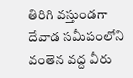తిరిగి వస్తుండగా దేవాడ సమీపంలోని వంతెన వద్ద వీరు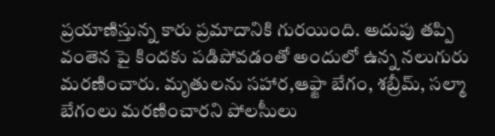ప్రయాణిస్తున్న కారు ప్రమాదానికి గురయింది. అదుపు తప్పి వంతెన పై కిందకు పడిపోవడంతో అందులో ఉన్న నలుగురు మరణించారు. మృతులను సహార,ఆఫ్జా బేగం, శబ్రీమ్, సల్మా బేగంలు మరణించారని పోలసీులు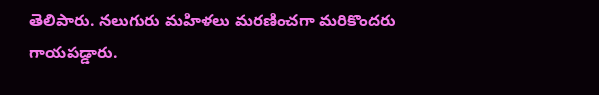తెలిపారు. నలుగురు మహిళలు మరణించగా మరికొందరు గాయపడ్డారు.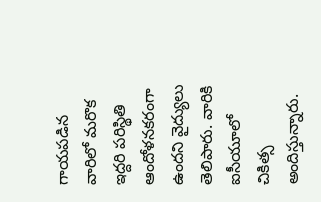గాయపడిన వారిలో మరొక ఇద్దరి పరిస్థితి ఆందోళనకరంగా ఉందని వైద్యులు తెలిపారు. వారికి ఐసీయూలో చికిత్స అందిస్తున్నారు.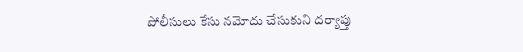పోలీసులు కేసు నమోదు చేసుకుని దర్యాప్తు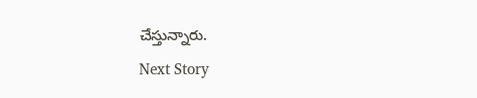చేస్తున్నారు.
Next Story